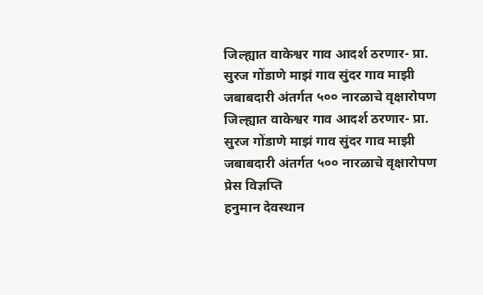जिल्ह्यात वाकेश्वर गाव आदर्श ठरणार- प्रा. सुरज गोंडाणे माझं गाव सुंदर गाव माझी जबाबदारी अंतर्गत ५०० नारळाचे वृक्षारोपण
जिल्ह्यात वाकेश्वर गाव आदर्श ठरणार- प्रा. सुरज गोंडाणे माझं गाव सुंदर गाव माझी जबाबदारी अंतर्गत ५०० नारळाचे वृक्षारोपण
प्रेस विज्ञप्ति
हनुमान देवस्थान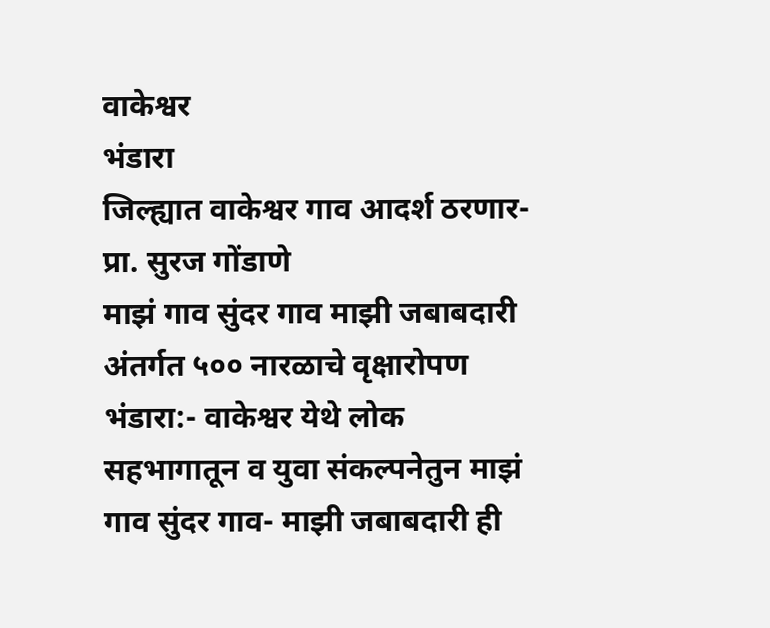वाकेश्वर
भंडारा
जिल्ह्यात वाकेश्वर गाव आदर्श ठरणार- प्रा. सुरज गोंडाणे
माझं गाव सुंदर गाव माझी जबाबदारी अंतर्गत ५०० नारळाचे वृक्षारोपण
भंडारा:- वाकेश्वर येथे लोक सहभागातून व युवा संकल्पनेतुन माझं गाव सुंदर गाव- माझी जबाबदारी ही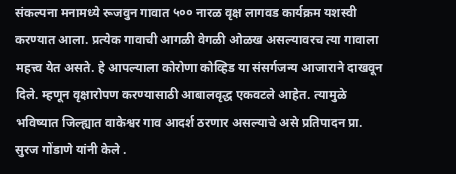संकल्पना मनामध्ये रूजवुन गावात ५०० नारळ वृक्ष लागवड कार्यक्रम यशस्वी करण्यात आला. प्रत्येक गावाची आगळी वेगळी ओळख असल्यावरच त्या गावाला महत्त्व येत असते. हे आपल्याला कोरोणा कोव्हिड या संसर्गजन्य आजाराने दाखवून दिले. म्हणून वृक्षारोपण करण्यासाठी आबालवृद्ध एकवटले आहेत. त्यामुळे भविष्यात जिल्ह्यात वाकेश्वर गाव आदर्श ठरणार असल्याचे असे प्रतिपादन प्रा. सुरज गोंडाणे यांनी केले .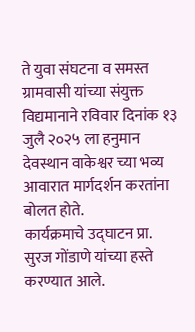ते युवा संघटना व समस्त ग्रामवासी यांच्या संयुक्त विद्यमानाने रविवार दिनांक १३ जुलै २०२५ ला हनुमान देवस्थान वाकेश्वर च्या भव्य आवारात मार्गदर्शन करतांना बोलत होते.
कार्यक्रमाचे उद्घाटन प्रा. सुरज गोंडाणे यांच्या हस्ते करण्यात आले.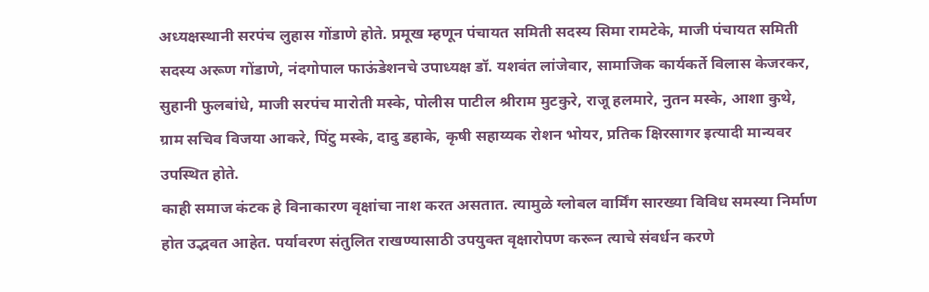अध्यक्षस्थानी सरपंच लुहास गोंडाणे होते. प्रमूख म्हणून पंचायत समिती सदस्य सिमा रामटेके, माजी पंचायत समिती सदस्य अरूण गोंडाणे, नंदगोपाल फाऊंडेशनचे उपाध्यक्ष डॉ. यशवंत लांजेवार, सामाजिक कार्यकर्ते विलास केजरकर, सुहानी फुलबांधे, माजी सरपंच मारोती मस्के, पोलीस पाटील श्रीराम मुटकुरे, राजू हलमारे, नुतन मस्के, आशा कुथे, ग्राम सचिव विजया आकरे, पिंटु मस्के, दादु डहाके, कृषी सहाय्यक रोशन भोयर, प्रतिक क्षिरसागर इत्यादी मान्यवर उपस्थित होते.
काही समाज कंटक हे विनाकारण वृक्षांचा नाश करत असतात. त्यामुळे ग्लोबल वार्मिंग सारख्या विविध समस्या निर्माण होत उद्भवत आहेत. पर्यावरण संतुलित राखण्यासाठी उपयुक्त वृक्षारोपण करून त्याचे संवर्धन करणे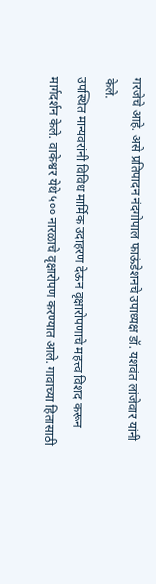गरजेचे आहे. असे प्रतिपादन नंदगोपाल फाऊंडेशनचे उपाध्यक्ष डॉ. यशवंत लांजेवार यांनी केले.
उपस्थित मान्यवरांनी विविध मार्मिक उदाहरण देऊन वृक्षारोपणाचे महत्त्व विशद करून मार्गदर्शन केले. वाकेश्वर येथे ५०० नारळाचे वृक्षारोपण करण्यात आले. गावाच्या हितासाठी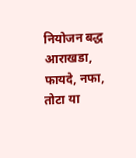नियोजन बद्ध आराखडा, फायदे, नफा, तोटा या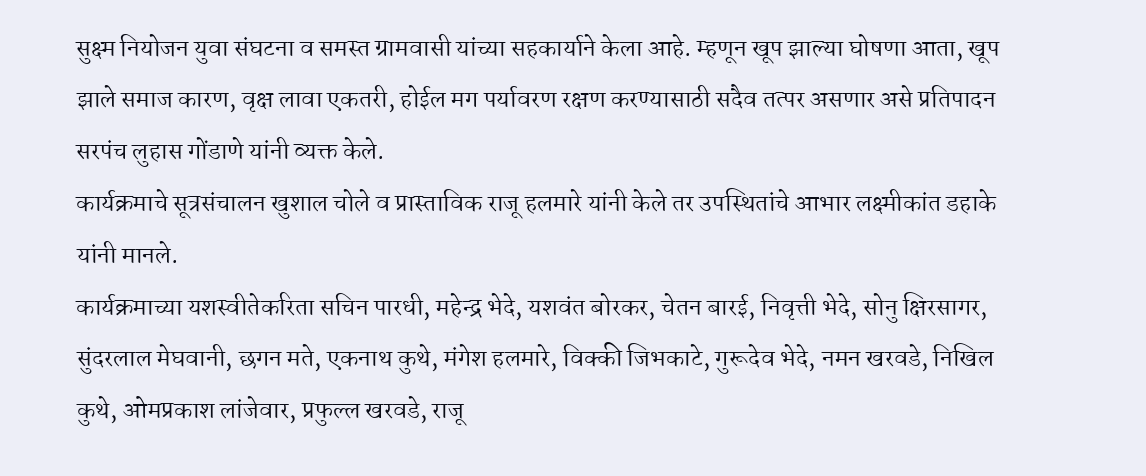सुक्ष्म नियोजन युवा संघटना व समस्त ग्रामवासी यांच्या सहकार्याने केला आहे. म्हणून खूप झाल्या घोषणा आता, खूप झाले समाज कारण, वृक्ष लावा एकतरी, होईल मग पर्यावरण रक्षण करण्यासाठी सदैव तत्पर असणार असे प्रतिपादन सरपंच लुहास गोंडाणे यांनी व्यक्त केले.
कार्यक्रमाचे सूत्रसंचालन खुशाल चोले व प्रास्ताविक राजू हलमारे यांनी केले तर उपस्थितांचे आभार लक्ष्मीकांत डहाके यांनी मानले.
कार्यक्रमाच्या यशस्वीतेकरिता सचिन पारधी, महेन्द्र भेदे, यशवंत बोरकर, चेतन बारई, निवृत्ती भेदे, सोनु क्षिरसागर, सुंदरलाल मेघवानी, छगन मते, एकनाथ कुथे, मंगेश हलमारे, विक्की जिभकाटे, गुरूदेव भेदे, नमन खरवडे, निखिल कुथे, ओमप्रकाश लांजेवार, प्रफुल्ल खरवडे, राजू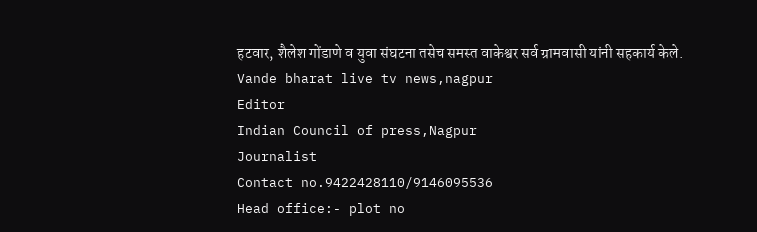हटवार, शैलेश गोंडाणे व युवा संघटना तसेच समस्त वाकेश्वर सर्व ग्रामवासी यांनी सहकार्य केले.
Vande bharat live tv news,nagpur
Editor
Indian Council of press,Nagpur
Journalist
Contact no.9422428110/9146095536
Head office:- plot no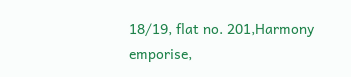18/19, flat no. 201,Harmony emporise,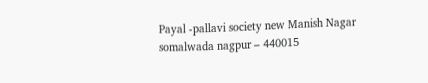Payal -pallavi society new Manish Nagar somalwada nagpur – 440015